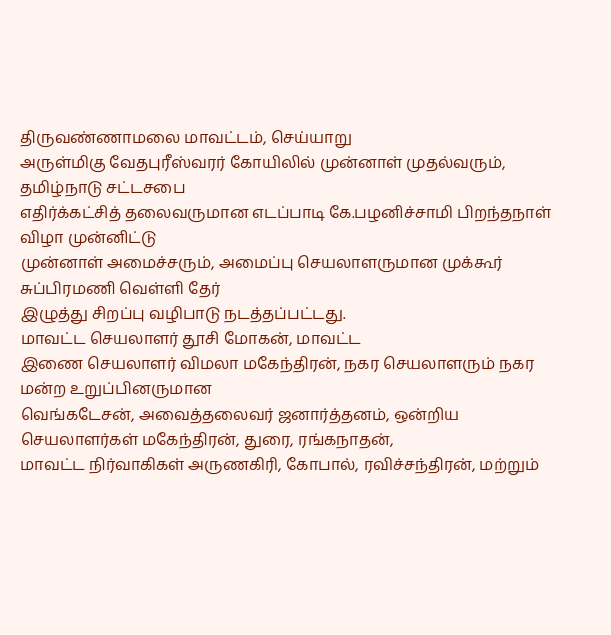திருவண்ணாமலை மாவட்டம், செய்யாறு
அருள்மிகு வேதபுரீஸ்வரர் கோயிலில் முன்னாள் முதல்வரும், தமிழ்நாடு சட்டசபை
எதிர்க்கட்சித் தலைவருமான எடப்பாடி கே.பழனிச்சாமி பிறந்தநாள் விழா முன்னிட்டு
முன்னாள் அமைச்சரும், அமைப்பு செயலாளருமான முக்கூர் சுப்பிரமணி வெள்ளி தேர்
இழுத்து சிறப்பு வழிபாடு நடத்தப்பட்டது.
மாவட்ட செயலாளர் தூசி மோகன், மாவட்ட
இணை செயலாளர் விமலா மகேந்திரன், நகர செயலாளரும் நகர மன்ற உறுப்பினருமான
வெங்கடேசன், அவைத்தலைவர் ஜனார்த்தனம், ஒன்றிய செயலாளர்கள் மகேந்திரன், துரை, ரங்கநாதன்,
மாவட்ட நிர்வாகிகள் அருணகிரி, கோபால், ரவிச்சந்திரன், மற்றும்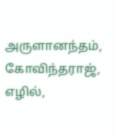அருளானந்தம், கோவிந்தராஜ்,
எழில்,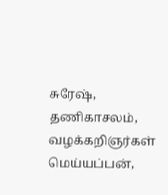சுரேஷ், தணிகாசலம், வழக்கறிஞர்கள் மெய்யப்பன்,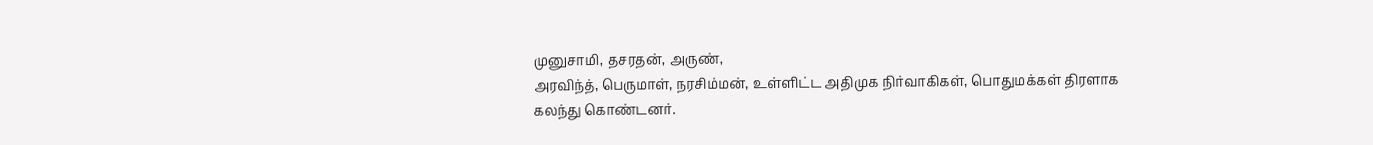முனுசாமி, தசரதன், அருண்,
அரவிந்த், பெருமாள், நரசிம்மன், உள்ளிட்ட அதிமுக நிர்வாகிகள், பொதுமக்கள் திரளாக
கலந்து கொண்டனர்.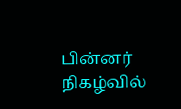பின்னர் நிகழ்வில்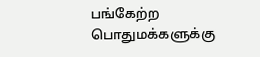பங்கேற்ற
பொதுமக்களுக்கு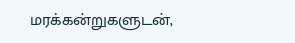மரக்கன்றுகளுடன்,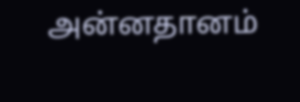அன்னதானம்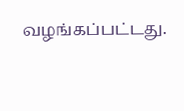வழங்கப்பட்டது.